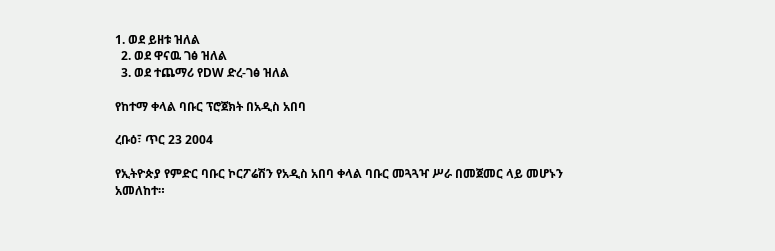1. ወደ ይዘቱ ዝለል
  2. ወደ ዋናዉ ገፅ ዝለል
  3. ወደ ተጨማሪ የDW ድረ-ገፅ ዝለል

የከተማ ቀላል ባቡር ፕሮጀክት በአዲስ አበባ

ረቡዕ፣ ጥር 23 2004

የኢትዮጵያ የምድር ባቡር ኮርፖሬሽን የአዲስ አበባ ቀላል ባቡር መጓጓዣ ሥራ በመጀመር ላይ መሆኑን አመለከተ።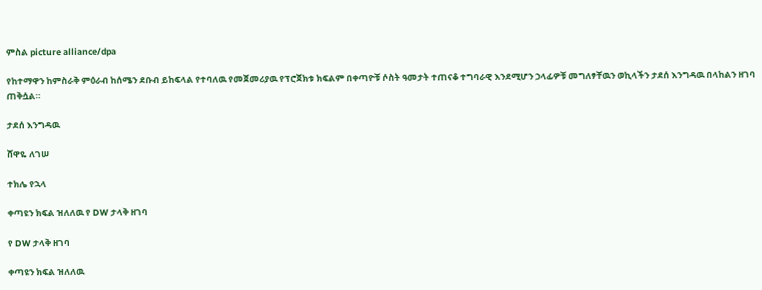ምስል picture alliance/dpa

የከተማዋን ከምስራቅ ምዕራብ ከሰሜን ደቡብ ይከፍላል የተባለዉ የመጀመሪያዉ የፕሮጀክቱ ክፍልም በቀጣዮቹ ሶስት ዓመታት ተጠናቆ ተግባራዊ እንደሚሆን ኃላፊዎቹ መግለፃቸዉን ወኪላችን ታደሰ እንግዳዉ በላከልን ዘገባ ጠቅሷል።

ታደሰ እንግዳዉ

ሸዋዬ ለገሠ

ተክሌ የኋላ

ቀጣዩን ክፍል ዝለለዉ የ DW ታላቅ ዘገባ

የ DW ታላቅ ዘገባ

ቀጣዩን ክፍል ዝለለዉ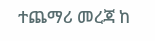ተጨማሪ መረጃ ከ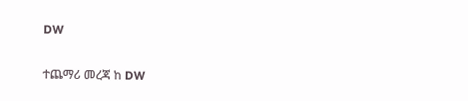DW

ተጨማሪ መረጃ ከ DW